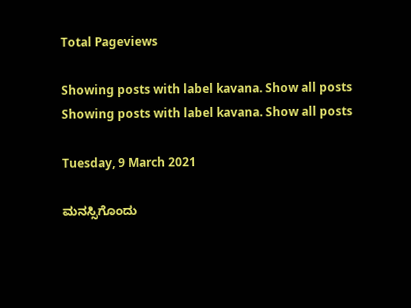Total Pageviews

Showing posts with label kavana. Show all posts
Showing posts with label kavana. Show all posts

Tuesday, 9 March 2021

ಮನಸ್ಸಿಗೊಂದು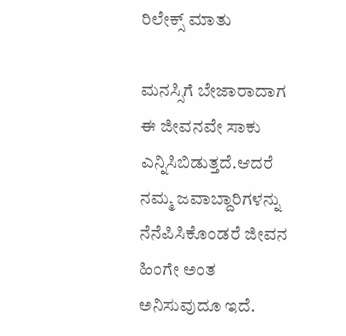ರಿಲೇಕ್ಸ್ ಮಾತು

ಮನಸ್ಸಿಗೆ ಬೇಜಾರಾದಾಗ ಈ ಜೀವನವೇ ಸಾಕು ಎನ್ನಿಸಿಬಿಡುತ್ತದೆ.ಆದರೆ ನಮ್ಮ ಜವಾಬ್ದಾರಿಗಳನ್ನು ನೆನೆಪಿಸಿಕೊಂಡರೆ ಜೀವನ ಹಿಂಗೇ ಅಂತ ಅನಿಸುವುದೂ ಇದೆ.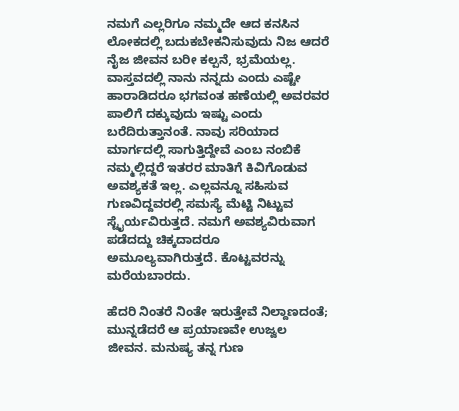ನಮಗೆ ಎಲ್ಲರಿಗೂ ನಮ್ಮದೇ ಆದ ಕನಸಿನ ಲೋಕದಲ್ಲಿ ಬದುಕಬೇಕನಿಸುವುದು ನಿಜ ಆದರೆ ನೈಜ ಜೀವನ ಬರೀ ಕಲ್ಪನೆ, ಭ್ರಮೆಯಲ್ಲ. ವಾಸ್ತವದಲ್ಲಿ ನಾನು ನನ್ನದು ಎಂದು ಎಷ್ಟೇ ಹಾರಾಡಿದರೂ ಭಗವಂತ ಹಣೆಯಲ್ಲಿ ಅವರವರ ಪಾಲಿಗೆ ದಕ್ಕುವುದು ಇಷ್ಟು ಎಂದು ಬರೆದಿರುತ್ತಾನಂತೆ. ನಾವು ಸರಿಯಾದ ಮಾರ್ಗದಲ್ಲಿ ಸಾಗುತ್ತಿದ್ದೇವೆ ಎಂಬ ನಂಬಿಕೆ ನಮ್ಮಲ್ಲಿದ್ದರೆ ಇತರರ ಮಾತಿಗೆ ಕಿವಿಗೊಡುವ ಅವಶ್ಯಕತೆ ಇಲ್ಲ. ಎಲ್ಲವನ್ನೂ ಸಹಿಸುವ ಗುಣವಿದ್ದವರಲ್ಲಿ ಸಮಸ್ಯೆ ಮೆಟ್ಟಿ ನಿಟ್ಟುವ ಸ್ಟೈರ್ಯವಿರುತ್ತದೆ. ನಮಗೆ ಅವಶ್ಯವಿರುವಾಗ ಪಡೆದದ್ದು ಚಿಕ್ಕದಾದರೂ ಅಮೂಲ್ಯವಾಗಿರುತ್ತದೆ. ಕೊಟ್ಟವರನ್ನು ಮರೆಯಬಾರದು.

ಹೆದರಿ ನಿಂತರೆ ನಿಂತೇ ಇರುತ್ತೇವೆ ನಿಲ್ದಾಣದಂತೆ; ಮುನ್ನಡೆದರೆ ಆ ಪ್ರಯಾಣವೇ ಉಜ್ವಲ ಜೀವನ. ಮನುಷ್ಯ ತನ್ನ ಗುಣ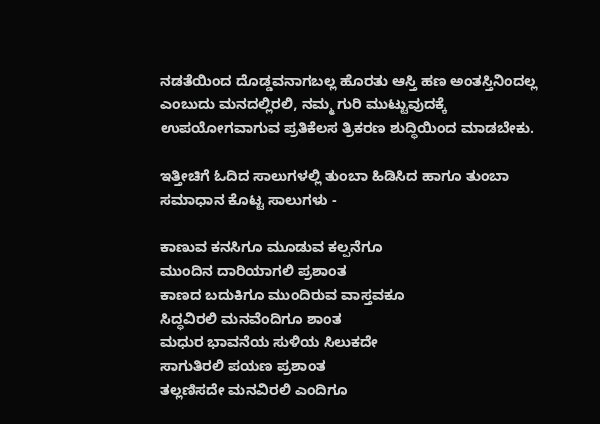ನಡತೆಯಿಂದ ದೊಡ್ಡವನಾಗಬಲ್ಲ ಹೊರತು ಆಸ್ತಿ ಹಣ ಅಂತಸ್ತಿನಿಂದಲ್ಲ ಎಂಬುದು ಮನದಲ್ಲಿರಲಿ, ನಮ್ಮ ಗುರಿ ಮುಟ್ಟುವುದಕ್ಕೆ ಉಪಯೋಗವಾಗುವ ಪ್ರತಿಕೆಲಸ ತ್ರಿಕರಣ ಶುದ್ಧಿಯಿಂದ ಮಾಡಬೇಕು.

ಇತ್ತೀಚಿಗೆ ಓದಿದ ಸಾಲುಗಳಲ್ಲಿ ತುಂಬಾ ಹಿಡಿಸಿದ ಹಾಗೂ ತುಂಬಾ ಸಮಾಧಾನ ಕೊಟ್ಟ ಸಾಲುಗಳು -

ಕಾಣುವ ಕನಸಿಗೂ ಮೂಡುವ ಕಲ್ಪನೆಗೂ
ಮುಂದಿನ ದಾರಿಯಾಗಲಿ ಪ್ರಶಾಂತ
ಕಾಣದ ಬದುಕಿಗೂ ಮುಂದಿರುವ ವಾಸ್ತವಕೂ
ಸಿದ್ಧವಿರಲಿ ಮನವೆಂದಿಗೂ ಶಾಂತ
ಮಧುರ ಭಾವನೆಯ ಸುಳಿಯ ಸಿಲುಕದೇ
ಸಾಗುತಿರಲಿ ಪಯಣ ಪ್ರಶಾಂತ
ತಲ್ಲಣಿಸದೇ ಮನವಿರಲಿ ಎಂದಿಗೂ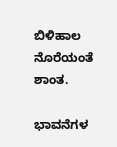ಬಿಳಿಹಾಲ ನೊರೆಯಂತೆ ಶಾಂತ.

ಭಾವನೆಗಳ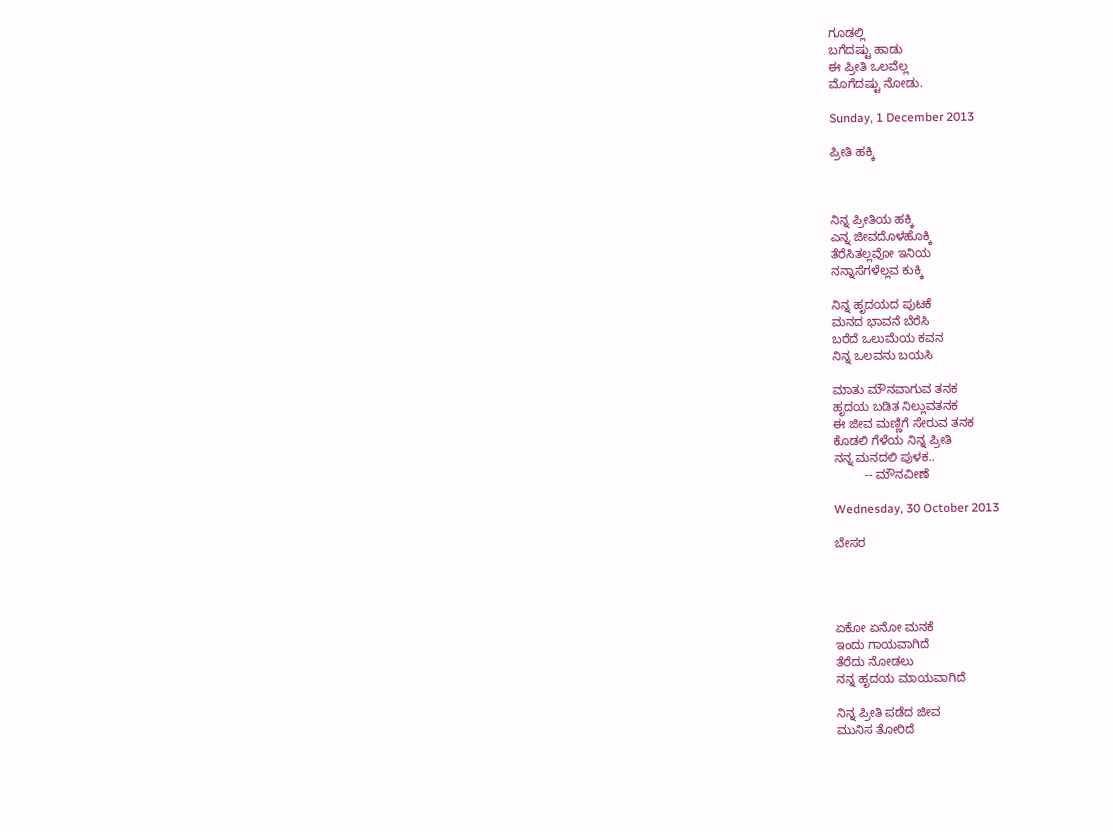ಗೂಡಲ್ಲಿ
ಬಗೆದಷ್ಟು ಹಾಡು
ಈ ಪ್ರೀತಿ ಒಲವೆಲ್ಲ
ಮೊಗೆದಷ್ಟು ನೋಡು.

Sunday, 1 December 2013

ಪ್ರೀತಿ ಹಕ್ಕಿ



ನಿನ್ನ ಪ್ರೀತಿಯ ಹಕ್ಕಿ
ಎನ್ನ ಜೀವದೊಳಹೊಕ್ಕಿ
ತೆರೆಸಿತಲ್ಲವೋ ಇನಿಯ
ನನ್ನಾಸೆಗಳೆಲ್ಲವ ಕುಕ್ಕಿ

ನಿನ್ನ ಹೃದಯದ ಪುಟಕೆ
ಮನದ ಭಾವನೆ ಬೆರೆಸಿ
ಬರೆದೆ ಒಲುಮೆಯ ಕವನ
ನಿನ್ನ ಒಲವನು ಬಯಸಿ

ಮಾತು ಮೌನವಾಗುವ ತನಕ
ಹೃದಯ ಬಡಿತ ನಿಲ್ಲುವತನಕ
ಈ ಜೀವ ಮಣ್ಣಿಗೆ ಸೇರುವ ತನಕ
ಕೊಡಲಿ ಗೆಳೆಯ ನಿನ್ನ ಪ್ರೀತಿ
ನನ್ನ ಮನದಲಿ ಪುಳಕ..
         -- ಮೌನವೀಣೆ

Wednesday, 30 October 2013

ಬೇಸರ




ಏಕೋ ಏನೋ ಮನಕೆ
ಇಂದು ಗಾಯವಾಗಿದೆ
ತೆರೆದು ನೋಡಲು
ನನ್ನ ಹೃದಯ ಮಾಯವಾಗಿದೆ

ನಿನ್ನ ಪ್ರೀತಿ ಪಡೆದ ಜೀವ
ಮುನಿಸ ತೋರಿದೆ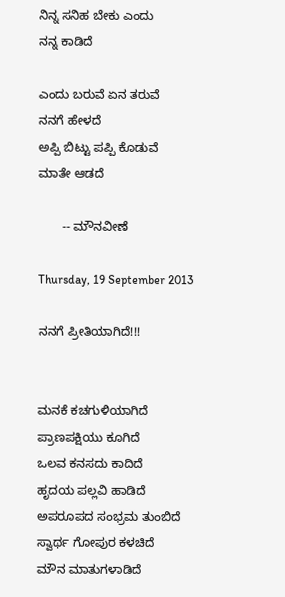ನಿನ್ನ ಸನಿಹ ಬೇಕು ಎಂದು
ನನ್ನ ಕಾಡಿದೆ

ಎಂದು ಬರುವೆ ಏನ ತರುವೆ
ನನಗೆ ಹೇಳದೆ
ಅಪ್ಪಿ ಬಿಟ್ಟು ಪಪ್ಪಿ ಕೊಡುವೆ
ಮಾತೇ ಆಡದೆ

       -- ಮೌನವೀಣೆ

Thursday, 19 September 2013

ನನಗೆ ಪ್ರೀತಿಯಾಗಿದೆ!!!


ಮನಕೆ ಕಚಗುಳಿಯಾಗಿದೆ
ಪ್ರಾಣಪಕ್ಷಿಯು ಕೂಗಿದೆ
ಒಲವ ಕನಸದು ಕಾದಿದೆ
ಹೃದಯ ಪಲ್ಲವಿ ಹಾಡಿದೆ
ಅಪರೂಪದ ಸಂಭ್ರಮ ತುಂಬಿದೆ
ಸ್ವಾರ್ಥ ಗೋಪುರ ಕಳಚಿದೆ
ಮೌನ ಮಾತುಗಳಾಡಿದೆ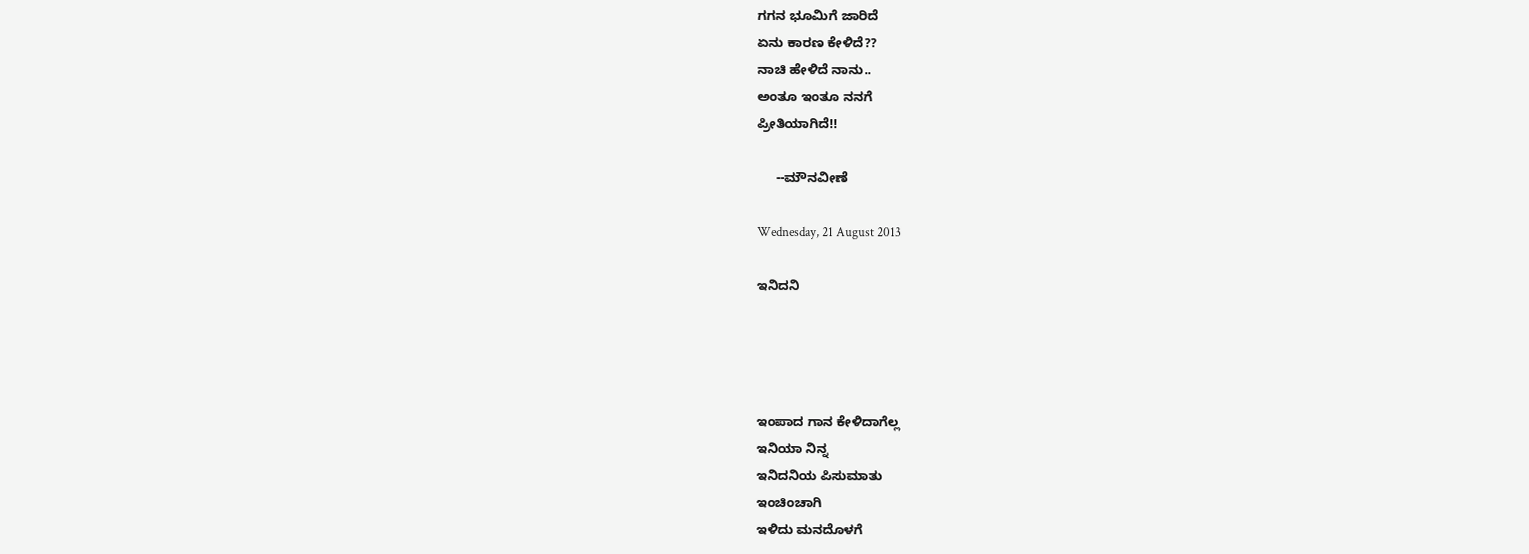ಗಗನ ಭೂಮಿಗೆ ಜಾರಿದೆ
ಏನು ಕಾರಣ ಕೇಳಿದೆ??
ನಾಚಿ ಹೇಳಿದೆ ನಾನು..
ಅಂತೂ ಇಂತೂ ನನಗೆ
ಪ್ರೀತಿಯಾಗಿದೆ!!

     --ಮೌನವೀಣೆ

Wednesday, 21 August 2013

ಇನಿದನಿ




ಇಂಪಾದ ಗಾನ ಕೇಳಿದಾಗೆಲ್ಲ
ಇನಿಯಾ ನಿನ್ನ
ಇನಿದನಿಯ ಪಿಸುಮಾತು
ಇಂಚಿಂಚಾಗಿ
ಇಳಿದು ಮನದೊಳಗೆ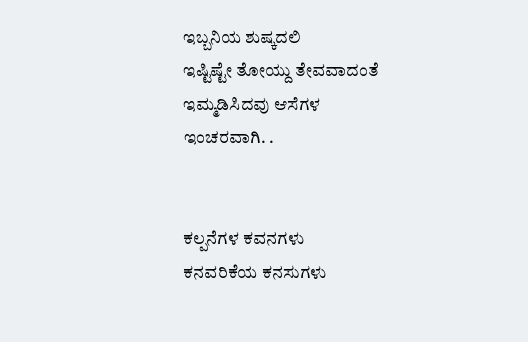ಇಬ್ಬನಿಯ ಶುಷ್ಕದಲಿ
ಇಷ್ಟಿಷ್ಟೇ ತೋಯ್ದು ತೇವವಾದಂತೆ
ಇಮ್ಮಡಿಸಿದವು ಆಸೆಗಳ
ಇಂಚರವಾಗಿ. .


ಕಲ್ಪನೆಗಳ ಕವನಗಳು
ಕನವರಿಕೆಯ ಕನಸುಗಳು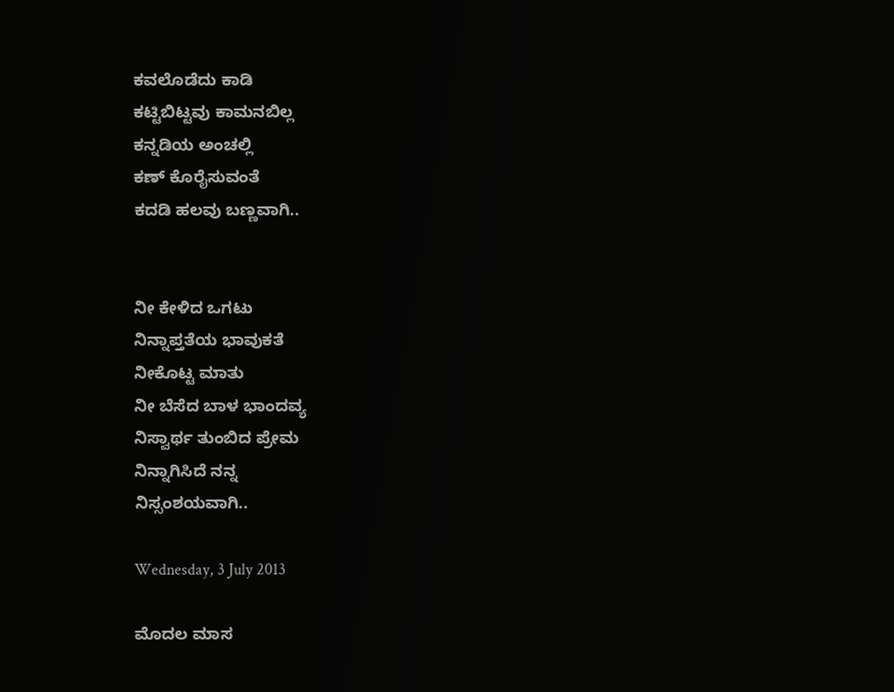ಕವಲೊಡೆದು ಕಾಡಿ
ಕಟ್ಟಿಬಿಟ್ಟವು ಕಾಮನಬಿಲ್ಲ
ಕನ್ನಡಿಯ ಅಂಚಲ್ಲಿ
ಕಣ್ ಕೊರೈಸುವಂತೆ
ಕದಡಿ ಹಲವು ಬಣ್ಣವಾಗಿ..


ನೀ ಕೇಳಿದ ಒಗಟು
ನಿನ್ನಾಪ್ತತೆಯ ಭಾವುಕತೆ
ನೀಕೊಟ್ಟ ಮಾತು
ನೀ ಬೆಸೆದ ಬಾಳ ಭಾಂದವ್ಯ
ನಿಸ್ವಾರ್ಥ ತುಂಬಿದ ಪ್ರೇಮ
ನಿನ್ನಾಗಿಸಿದೆ ನನ್ನ
ನಿಸ್ಸಂಶಯವಾಗಿ..

Wednesday, 3 July 2013

ಮೊದಲ ಮಾಸ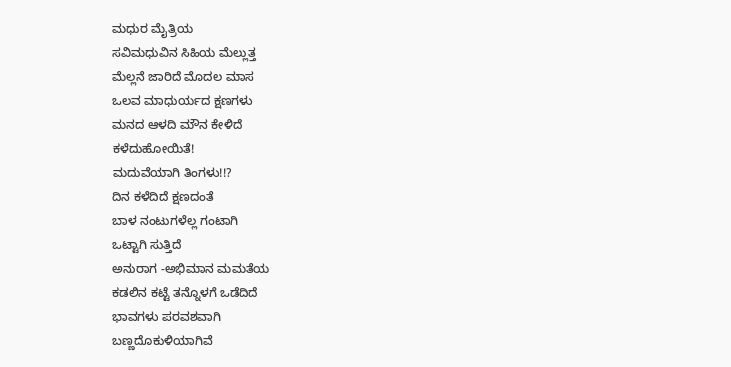ಮಧುರ ಮೈತ್ರಿಯ
ಸವಿಮಧುವಿನ ಸಿಹಿಯ ಮೆಲ್ಲುತ್ತ
ಮೆಲ್ಲನೆ ಜಾರಿದೆ ಮೊದಲ ಮಾಸ
ಒಲವ ಮಾಧುರ್ಯದ ಕ್ಷಣಗಳು
ಮನದ ಆಳದಿ ಮೌನ ಕೇಳಿದೆ
ಕಳೆದುಹೋಯಿತೆ!
ಮದುವೆಯಾಗಿ ತಿಂಗಳು!!?
ದಿನ ಕಳೆದಿದೆ ಕ್ಷಣದಂತೆ
ಬಾಳ ನಂಟುಗಳೆಲ್ಲ ಗಂಟಾಗಿ
ಒಟ್ಟಾಗಿ ಸುತ್ತಿದೆ
ಅನುರಾಗ -ಅಭಿಮಾನ ಮಮತೆಯ
ಕಡಲಿನ ಕಟ್ಟೆ ತನ್ನೊಳಗೆ ಒಡೆದಿದೆ
ಭಾವಗಳು ಪರವಶವಾಗಿ
ಬಣ್ಣದೊಕುಳಿಯಾಗಿವೆ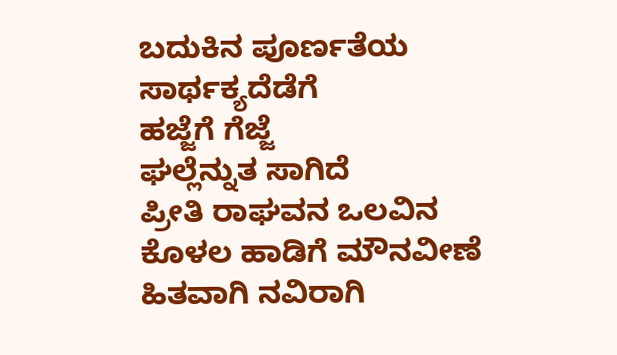ಬದುಕಿನ ಪೂರ್ಣತೆಯ
ಸಾರ್ಥಕ್ಯದೆಡೆಗೆ
ಹಜ್ಜೆಗೆ ಗೆಜ್ಜೆ
ಘಲ್ಲೆನ್ನುತ ಸಾಗಿದೆ
ಪ್ರೀತಿ ರಾಘವನ ಒಲವಿನ
ಕೊಳಲ ಹಾಡಿಗೆ ಮೌನವೀಣೆ
ಹಿತವಾಗಿ ನವಿರಾಗಿ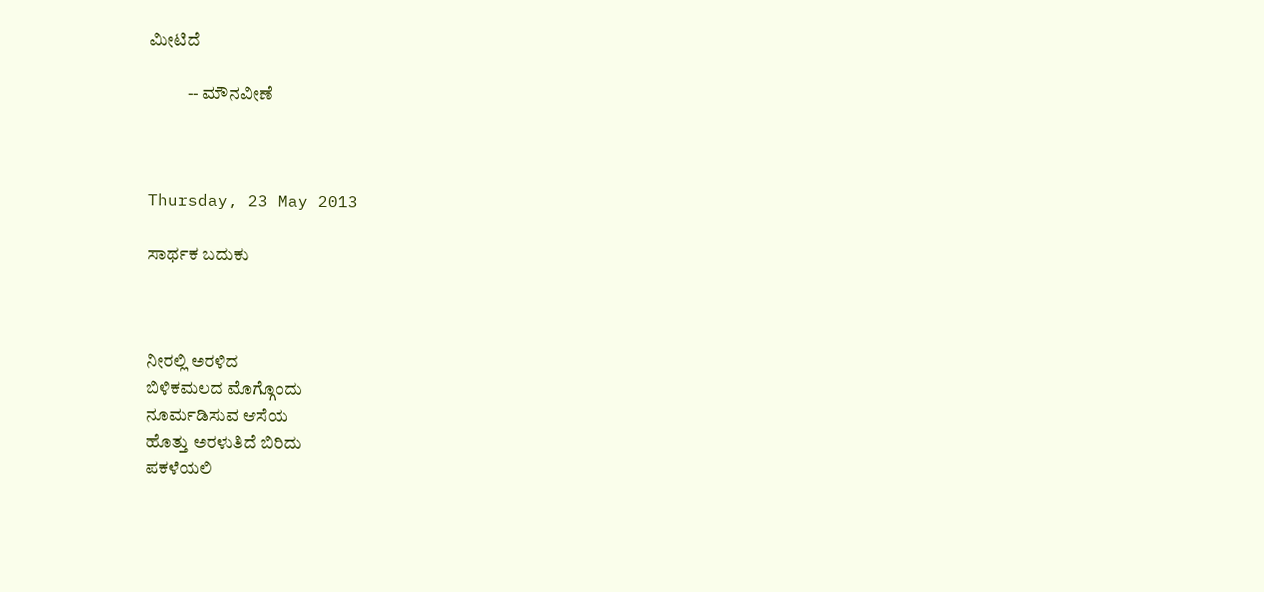ಮೀಟಿದೆ

           -- ಮೌನವೀಣೆ



Thursday, 23 May 2013

ಸಾರ್ಥಕ ಬದುಕು



ನೀರಲ್ಲಿ ಅರಳಿದ
ಬಿಳಿಕಮಲದ ಮೊಗ್ಗೊಂದು
ನೂರ್ಮಡಿಸುವ ಆಸೆಯ
ಹೊತ್ತು ಅರಳುತಿದೆ ಬಿರಿದು
ಪಕಳೆಯಲಿ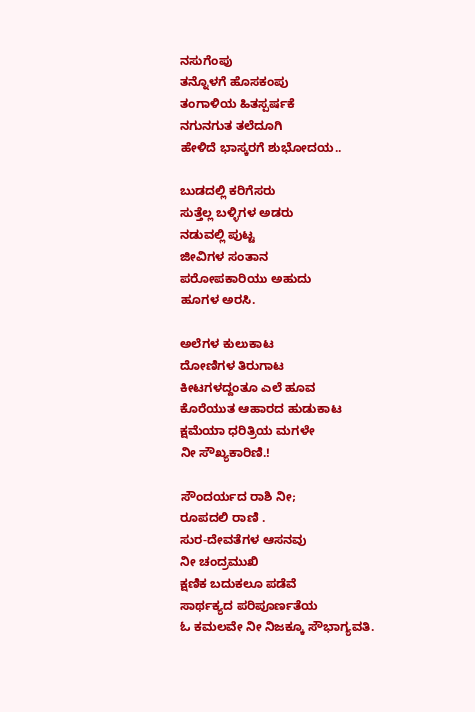ನಸುಗೆಂಪು
ತನ್ನೊಳಗೆ ಹೊಸಕಂಪು
ತಂಗಾಳಿಯ ಹಿತಸ್ಪರ್ಷಕೆ
ನಗುನಗುತ ತಲೆದೂಗಿ
ಹೇಳಿದೆ ಭಾಸ್ಕರಗೆ ಶುಭೋದಯ..

ಬುಡದಲ್ಲಿ ಕರಿಗೆಸರು
ಸುತ್ತೆಲ್ಲ ಬಳ್ಳಿಗಳ ಅಡರು
ನಡುವಲ್ಲಿ ಪುಟ್ಟ
ಜೀವಿಗಳ ಸಂತಾನ
ಪರೋಪಕಾರಿಯು ಅಹುದು
ಹೂಗಳ ಅರಸಿ.

ಅಲೆಗಳ ಕುಲುಕಾಟ
ದೋಣಿಗಳ ತಿರುಗಾಟ
ಕೀಟಗಳದ್ದಂತೂ ಎಲೆ ಹೂವ
ಕೊರೆಯುತ ಆಹಾರದ ಹುಡುಕಾಟ
ಕ್ಷಮೆಯಾ ಧರಿತ್ರಿಯ ಮಗಳೇ
ನೀ ಸೌಖ್ಯಕಾರಿಣಿ.!

ಸೌಂದರ್ಯದ ರಾಶಿ ನೀ;
ರೂಪದಲಿ ರಾಣಿ .
ಸುರ-ದೇವತೆಗಳ ಆಸನವು
ನೀ ಚಂದ್ರಮುಖಿ
ಕ್ಷಣಿಕ ಬದುಕಲೂ ಪಡೆವೆ
ಸಾರ್ಥಕ್ಯದ ಪರಿಪೂರ್ಣತೆಯ
ಓ ಕಮಲವೇ ನೀ ನಿಜಕ್ಕೂ ಸೌಭಾಗ್ಯವತಿ.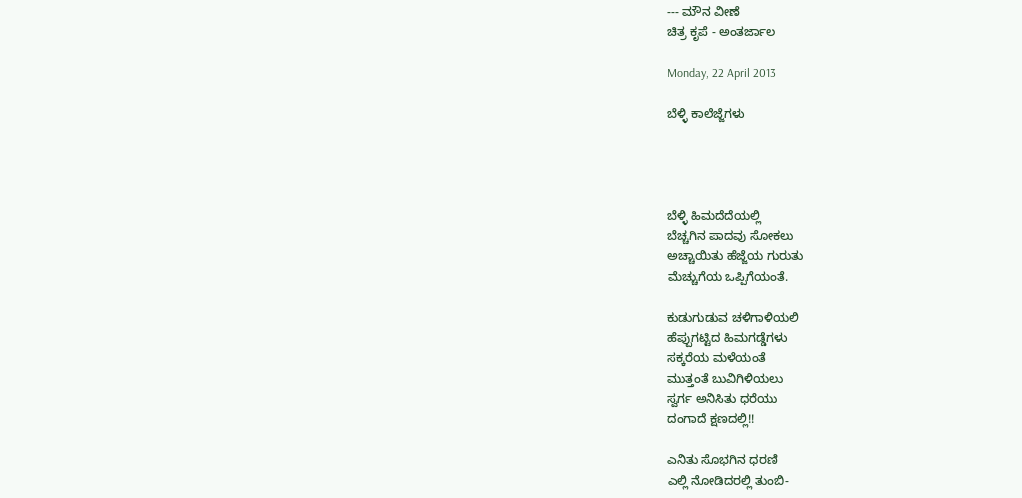--- ಮೌನ ವೀಣೆ
ಚಿತ್ರ ಕೃಪೆ - ಅಂತರ್ಜಾಲ

Monday, 22 April 2013

ಬೆಳ್ಳಿ ಕಾಲೆಜ್ಜೆಗಳು




ಬೆಳ್ಳಿ ಹಿಮದೆದೆಯಲ್ಲಿ
ಬೆಚ್ಚಗಿನ ಪಾದವು ಸೋಕಲು
ಅಚ್ಚಾಯಿತು ಹೆಜ್ಜೆಯ ಗುರುತು
ಮೆಚ್ಚುಗೆಯ ಒಪ್ಪಿಗೆಯಂತೆ.

ಕುಡುಗುಡುವ ಚಳಿಗಾಳಿಯಲಿ
ಹೆಪ್ಪುಗಟ್ಟಿದ ಹಿಮಗಡ್ಡೆಗಳು
ಸಕ್ಕರೆಯ ಮಳೆಯಂತೆ
ಮುತ್ತಂತೆ ಬುವಿಗಿಳಿಯಲು
ಸ್ವರ್ಗ ಅನಿಸಿತು ಧರೆಯು
ದಂಗಾದೆ ಕ್ಷಣದಲ್ಲಿ!!

ಎನಿತು ಸೊಭಗಿನ ಧರಣಿ
ಎಲ್ಲಿ ನೋಡಿದರಲ್ಲಿ ತುಂಬಿ-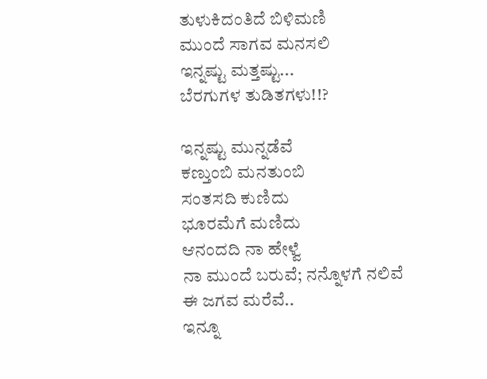ತುಳುಕಿದಂತಿದೆ ಬಿಳಿಮಣಿ
ಮುಂದೆ ಸಾಗವ ಮನಸಲಿ
ಇನ್ನಷ್ಟು ಮತ್ತಷ್ಟು...
ಬೆರಗುಗಳ ತುಡಿತಗಳು!!?

ಇನ್ನಷ್ಟು ಮುನ್ನಡೆವೆ
ಕಣ್ತುಂಬಿ ಮನತುಂಬಿ
ಸಂತಸದಿ ಕುಣಿದು
ಭೂರಮೆಗೆ ಮಣಿದು
ಆನಂದದಿ ನಾ ಹೇಳ್ವೆ
ನಾ ಮುಂದೆ ಬರುವೆ; ನನ್ನೊಳಗೆ ನಲಿವೆ
ಈ ಜಗವ ಮರೆವೆ..
ಇನ್ನೂ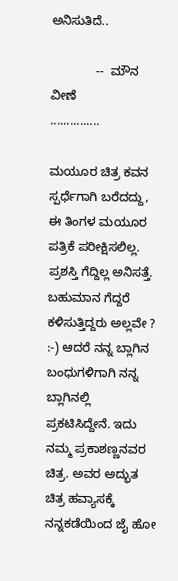ಅನಿಸುತಿದೆ..

             --  ಮೌನ ವೀಣೆ
...............

ಮಯೂರ ಚಿತ್ರ ಕವನ ಸ್ಪರ್ಧೆಗಾಗಿ ಬರೆದದ್ದು, ಈ ತಿಂಗಳ ಮಯೂರ ಪತ್ರಿಕೆ ಪರೀಕ್ಷಿಸಲಿಲ್ಲ. ಪ್ರಶಸ್ತಿ ಗೆದ್ದಿಲ್ಲ ಅನಿಸತ್ತೆ. ಬಹುಮಾನ ಗೆದ್ದರೆ ಕಳಿಸುತ್ತಿದ್ದರು ಅಲ್ಲವೇ ? :-) ಆದರೆ ನನ್ನ ಬ್ಲಾಗಿನ ಬಂಧುಗಳಿಗಾಗಿ ನನ್ನ ಬ್ಲಾಗಿನಲ್ಲಿ ಪ್ರಕಟಿಸಿದ್ದೇನೆ. ಇದು ನಮ್ಮ ಪ್ರಕಾಶಣ್ಣನವರ ಚಿತ್ರ. ಅವರ ಅದ್ಭುತ ಚಿತ್ರ ಹವ್ಯಾಸಕ್ಕೆ ನನ್ನಕಡೆಯಿಂದ ಜೈ ಹೋ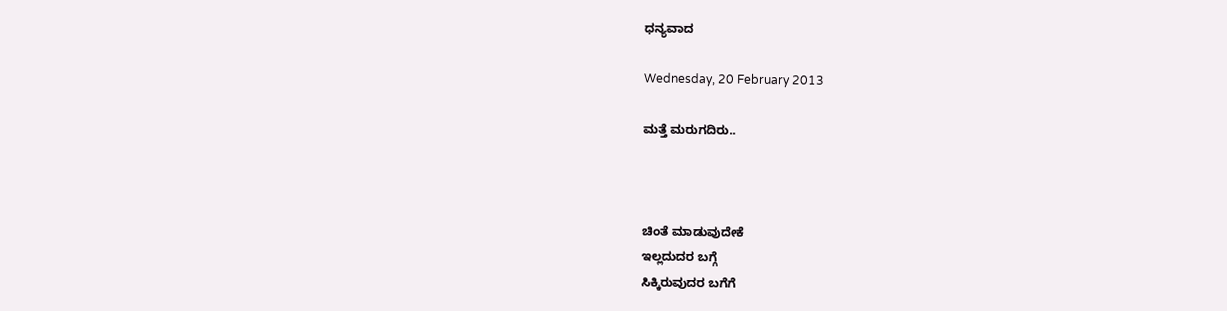ಧನ್ಯವಾದ

Wednesday, 20 February 2013

ಮತ್ತೆ ಮರುಗದಿರು..



ಚಿಂತೆ ಮಾಡುವುದೇಕೆ
ಇಲ್ಲದುದರ ಬಗ್ಗೆ
ಸಿಕ್ಕಿರುವುದರ ಬಗೆಗೆ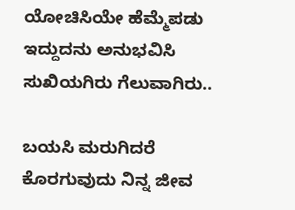ಯೋಚಿಸಿಯೇ ಹೆಮ್ಮೆಪಡು
ಇದ್ದುದನು ಅನುಭವಿಸಿ
ಸುಖಿಯಗಿರು ಗೆಲುವಾಗಿರು..

ಬಯಸಿ ಮರುಗಿದರೆ
ಕೊರಗುವುದು ನಿನ್ನ ಜೀವ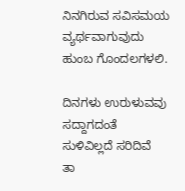ನಿನಗಿರುವ ಸವಿಸಮಯ
ವ್ಯರ್ಥವಾಗುವುದು
ಹುಂಬ ಗೊಂದಲಗಳಲಿ.

ದಿನಗಳು ಉರುಳುವವು
ಸದ್ದಾಗದಂತೆ
ಸುಳಿವಿಲ್ಲದೆ ಸರಿದಿವೆ
ತಾ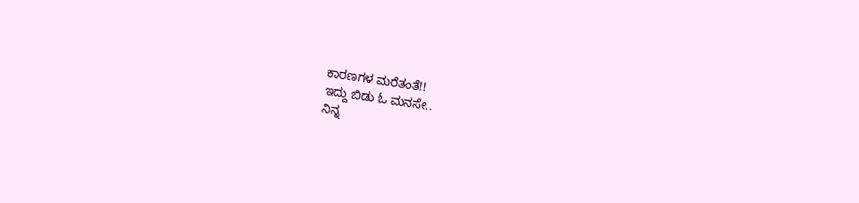ಕಾರಣಗಳ ಮರೆತಂತೆ!!
ಇದ್ದು ಬಿಡು ಓ ಮನಸೇ..
ನಿನ್ನ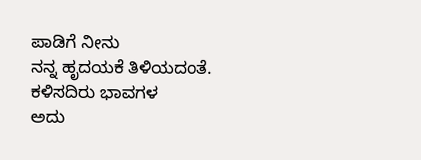ಪಾಡಿಗೆ ನೀನು
ನನ್ನ ಹೃದಯಕೆ ತಿಳಿಯದಂತೆ.
ಕಳಿಸದಿರು ಭಾವಗಳ
ಅದು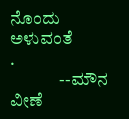ನೊಂದು ಅಳುವಂತೆ
.
              --ಮೌನ ವೀಣೆ